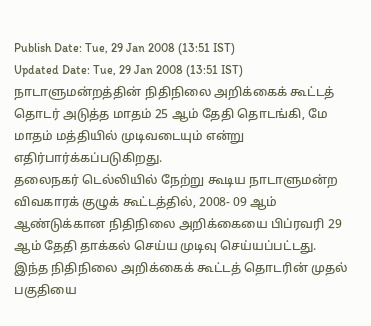Publish Date: Tue, 29 Jan 2008 (13:51 IST)
Updated Date: Tue, 29 Jan 2008 (13:51 IST)
நாடாளுமன்றத்தின் நிதிநிலை அறிக்கைக் கூட்டத் தொடர் அடுத்த மாதம் 25 ஆம் தேதி தொடங்கி, மே மாதம் மத்தியில் முடிவடையும் என்று எதிர்பார்க்கப்படுகிறது.
தலைநகர் டெல்லியில் நேற்று கூடிய நாடாளுமன்ற விவகாரக் குழுக் கூட்டத்தில், 2008- 09 ஆம் ஆண்டுக்கான நிதிநிலை அறிக்கையை பிப்ரவரி 29 ஆம் தேதி தாக்கல் செய்ய முடிவு செய்யப்பட்டது.
இந்த நிதிநிலை அறிக்கைக் கூட்டத் தொடரின் முதல் பகுதியை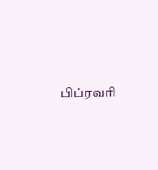பிப்ரவரி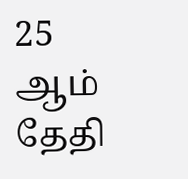25 ஆம் தேதி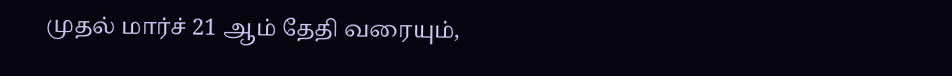முதல் மார்ச் 21 ஆம் தேதி வரையும்,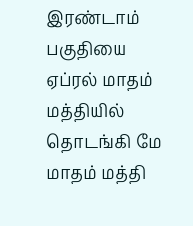இரண்டாம் பகுதியை ஏப்ரல் மாதம் மத்தியில் தொடங்கி மே மாதம் மத்தி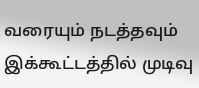வரையும் நடத்தவும் இக்கூட்டத்தில் முடிவு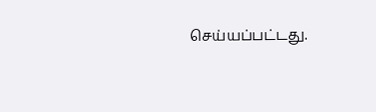செய்யப்பட்டது.